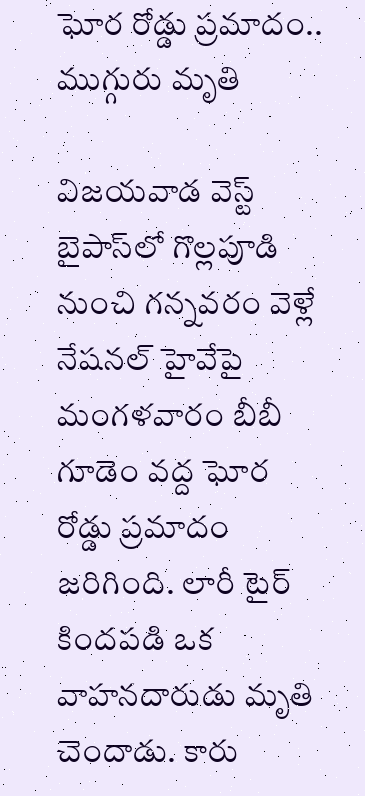ఘోర రోడ్డు ప్రమాదం.. ముగ్గురు మృతి

విజయవాడ వెస్ట్ బైపాస్‌లో గొల్లపూడి నుంచి గన్నవరం వెళ్లే నేషనల్ హైవేపై మంగళవారం బీబీ గూడెం వద్ద ఘోర రోడ్డు ప్రమాదం జరిగింది. లారీ టైర్ కిందపడి ఒక వాహనదారుడు మృతి చెందాడు. కారు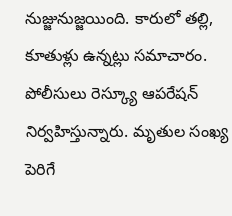నుజ్జునుజ్జయింది. కారులో తల్లి, కూతుళ్లు ఉన్నట్లు సమాచారం. పోలీసులు రెస్క్యూ ఆపరేషన్ నిర్వహిస్తున్నారు. మృతుల సంఖ్య పెరిగే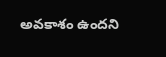అవకాశం ఉందని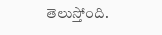తెలుస్తోంది.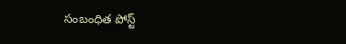సంబంధిత పోస్ట్